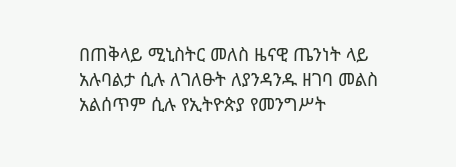በጠቅላይ ሚኒስትር መለስ ዜናዊ ጤንነት ላይ አሉባልታ ሲሉ ለገለፁት ለያንዳንዱ ዘገባ መልስ አልሰጥም ሲሉ የኢትዮጵያ የመንግሥት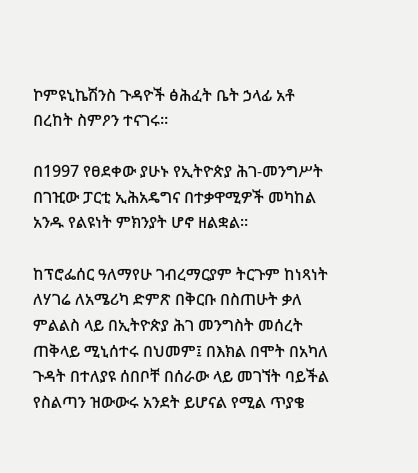ኮምዩኒኬሽንስ ጉዳዮች ፅሕፈት ቤት ኃላፊ አቶ በረከት ስምዖን ተናገሩ፡፡

በ1997 የፀደቀው ያሁኑ የኢትዮጵያ ሕገ-መንግሥት በገዢው ፓርቲ ኢሕአዴግና በተቃዋሚዎች መካከል አንዱ የልዩነት ምክንያት ሆኖ ዘልቋል።

ከፕሮፌሰር ዓለማየሁ ገብረማርያም ትርጉም ከነጻነት ለሃገሬ ለአሜሪካ ድምጽ በቅርቡ በስጠሁት ቃለ ምልልስ ላይ በኢትዮጵያ ሕገ መንግስት መሰረት ጠቅላይ ሚኒሰተሩ በህመም፤ በእክል በሞት በአካለ ጉዳት በተለያዩ ሰበቦቸ በሰራው ላይ መገኘት ባይችል የስልጣን ዝውውሩ አንደት ይሆናል የሚል ጥያቄ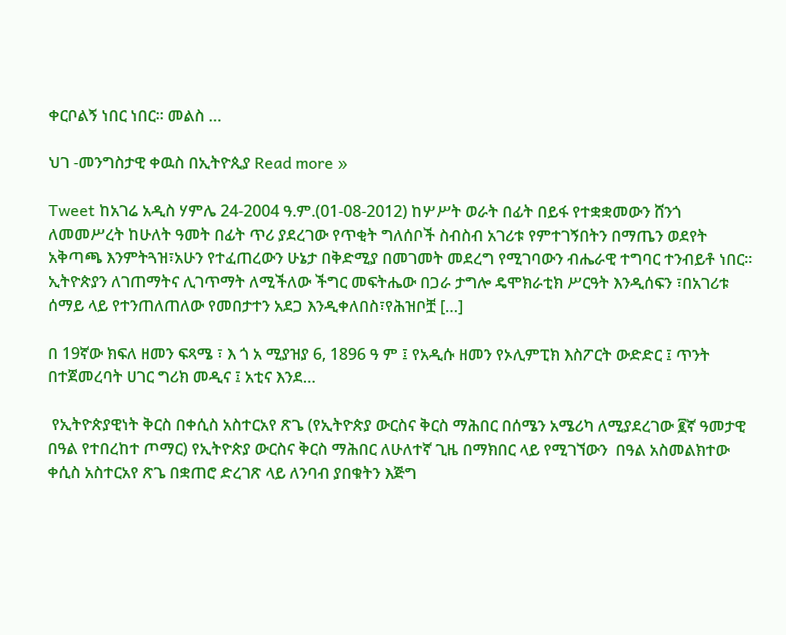ቀርቦልኝ ነበር ነበር። መልስ …

ህገ -መንግስታዊ ቀዉስ በኢትዮጲያ Read more »

Tweet ከአገሬ አዲስ ሃምሌ 24-2004 ዓ.ም.(01-08-2012) ከሦሥት ወራት በፊት በይፋ የተቋቋመውን ሸንጎ ለመመሥረት ከሁለት ዓመት በፊት ጥሪ ያደረገው የጥቂት ግለሰቦች ስብስብ አገሪቱ የምተገኝበትን በማጤን ወደየት አቅጣጫ እንምትጓዝ፣አሁን የተፈጠረውን ሁኔታ በቅድሚያ በመገመት መደረግ የሚገባውን ብሔራዊ ተግባር ተንብይቶ ነበር። ኢትዮጵያን ለገጠማትና ሊገጥማት ለሚችለው ችግር መፍትሔው በጋራ ታግሎ ዴሞክራቲክ ሥርዓት እንዲሰፍን ፣በአገሪቱ ሰማይ ላይ የተንጠለጠለው የመበታተን አደጋ እንዲቀለበስ፣የሕዝቦቿ […]

በ 19ኛው ክፍለ ዘመን ፍጻሜ ፣ እ ጎ አ ሚያዝያ 6, 1896 ዓ ም ፤ የአዲሱ ዘመን የኦሊምፒክ እስፖርት ውድድር ፤ ጥንት በተጀመረባት ሀገር ግሪክ መዲና ፤ አቲና እንደ…

 የኢትዮጵያዊነት ቅርስ በቀሲስ አስተርአየ ጽጌ (የኢትዮጵያ ውርስና ቅርስ ማሕበር በሰሜን አሜሪካ ለሚያደረገው ፪ኛ ዓመታዊ በዓል የተበረከተ ጦማር) የኢትዮጵያ ውርስና ቅርስ ማሕበር ለሁለተኛ ጊዜ በማክበር ላይ የሚገኘውን  በዓል አስመልክተው  ቀሲስ አስተርአየ ጽጌ በቋጠሮ ድረገጽ ላይ ለንባብ ያበቁትን እጅግ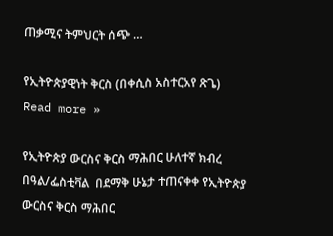ጠቃሚና ትምህርት ሰጭ …

የኢትዮጵያዊነት ቅርስ (በቀሲስ አስተርአየ ጽጌ) Read more »

የኢትዮጵያ ውርስና ቅርስ ማሕበር ሁለተኛ ክብረ በዓል/ፌስቲቫል  በደማቅ ሁኔታ ተጠናቀቀ የኢትዮጵያ ውርስና ቅርስ ማሕበር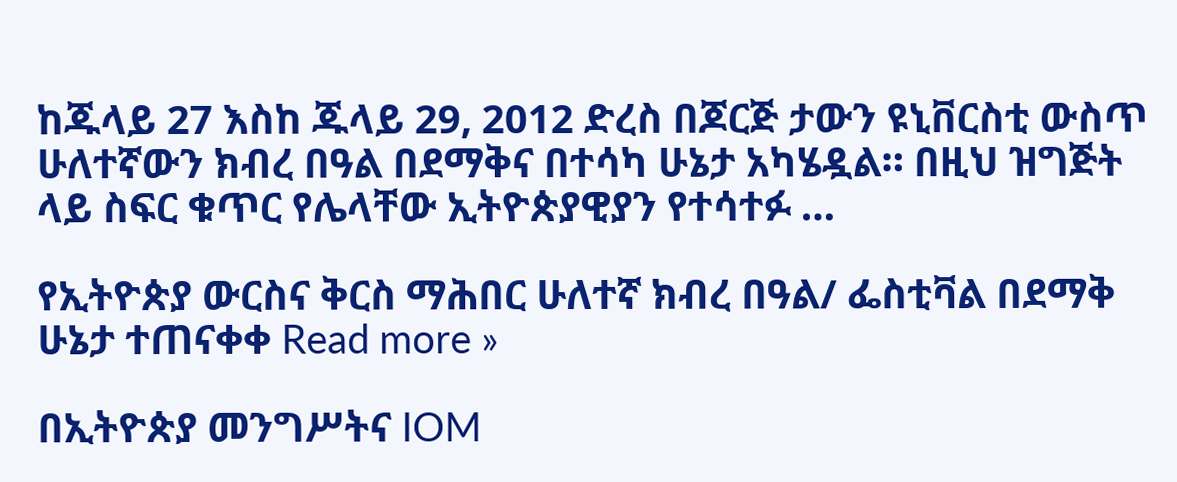ከጁላይ 27 እስከ ጁላይ 29, 2012 ድረስ በጆርጅ ታውን ዩኒቨርስቲ ውስጥ ሁለተኛውን ክብረ በዓል በደማቅና በተሳካ ሁኔታ አካሄዷል። በዚህ ዝግጅት ላይ ስፍር ቁጥር የሌላቸው ኢትዮጵያዊያን የተሳተፉ …

የኢትዮጵያ ውርስና ቅርስ ማሕበር ሁለተኛ ክብረ በዓል/ ፌስቲቫል በደማቅ ሁኔታ ተጠናቀቀ Read more »

በኢትዮጵያ መንግሥትና IOM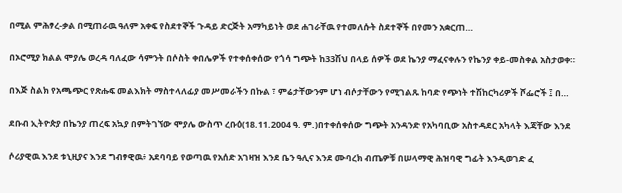በሚል ምሕፃረ-ቃል በሚጠራዉ ዓለም አቀፍ የስደተኞች ጉዳይ ድርጅት አማካይነት ወደ ሐገራቸዉ የተመለሱት ስደተኞች በየመን አቋርጠ…

በኦሮሚያ ክልል ሞያሌ ወረዳ ባለፈው ሳምንት በሶስት ቀበሌዎች የተቀሰቀሰው የጎሳ ግጭት ከ33ሽህ በላይ ሰዎች ወደ ኬንያ ማፈናቀሉን የኬንያ ቀይ-መስቀል አስታወቀ።

በእጅ ስልክ የአጫጭር የጽሑፍ መልእክት ማስተላለፊያ መሥመራችን በኩል ፣ ምሬታቸውንም ሆነ ብሶታቸውን የሚገልጹ ከባድ የጭነት ተሽከርካሪዎች ሾፌሮች ፤ በ…

ደቡብ ኢትዮጵያ በኬንያ ጠረፍ አኳያ በምትገኘው ሞያሌ ውስጥ ረቡዕ(18.11.2004 ዓ. ም.)በተቀሰቀሰው ግጭት አንዳንድ የአካባቢው አስተዳደር አካላት እጃቸው እንደ

ሶሪያዊዉ እንደ ቱኒዚያና እንደ ግብፃዊዉ፥ አደባባይ የወጣዉ የአሰድ አገዛዝ እንደ ቤን ዓሊና እንደ ሙባረክ ብጤዎቹ በሠላማዊ ሕዝባዊ ግፊት እንዲወገድ ፈ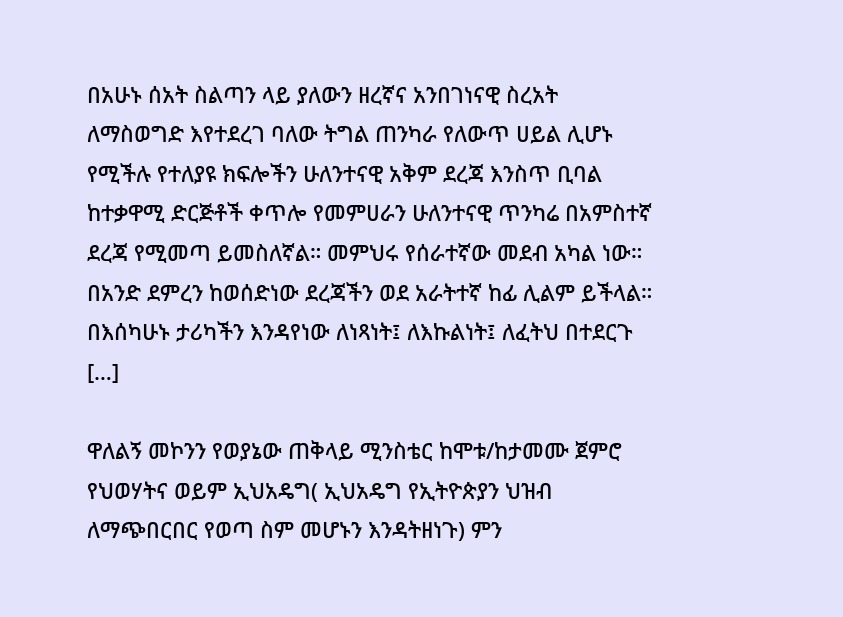በአሁኑ ሰአት ስልጣን ላይ ያለውን ዘረኛና አንበገነናዊ ስረአት ለማስወግድ እየተደረገ ባለው ትግል ጠንካራ የለውጥ ሀይል ሊሆኑ የሚችሉ የተለያዩ ክፍሎችን ሁለንተናዊ አቅም ደረጃ እንስጥ ቢባል ከተቃዋሚ ድርጅቶች ቀጥሎ የመምሀራን ሁለንተናዊ ጥንካሬ በአምስተኛ ደረጃ የሚመጣ ይመስለኛል። መምህሩ የሰራተኛው መደብ አካል ነው። በአንድ ደምረን ከወሰድነው ደረጃችን ወደ አራትተኛ ከፊ ሊልም ይችላል። በእሰካሁኑ ታሪካችን እንዳየነው ለነጻነት፤ ለእኩልነት፤ ለፈትህ በተደርጉ […]

ዋለልኝ መኮንን የወያኔው ጠቅላይ ሚንስቴር ከሞቱ/ከታመሙ ጀምሮ የህወሃትና ወይም ኢህአዴግ( ኢህአዴግ የኢትዮጵያን ህዝብ ለማጭበርበር የወጣ ስም መሆኑን እንዳትዘነጉ) ምን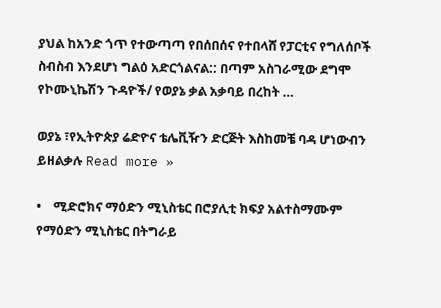ያህል ከአንድ ጎጥ የተውጣጣ የበሰበሰና የተበላሸ የፓርቲና የግለሰቦች ስብስብ እንደሆነ ግልዕ አድርጎልናል:: በጣም አስገራሚው ደግሞ የኮሙኒኬሽን ጉዳዮች/ የወያኔ ቃል አቃባይ በረከት …

ወያኔ ፣የኢትዮጵያ ሬድዮና ቴሌቪዥን ድርጅት እስከመቼ ባዳ ሆነውብን ይዘልቃሉ Read more »

•    ሚድሮክና ማዕድን ሚኒስቴር በሮያሊቲ ክፍያ አልተስማሙም የማዕድን ሚኒስቴር በትግራይ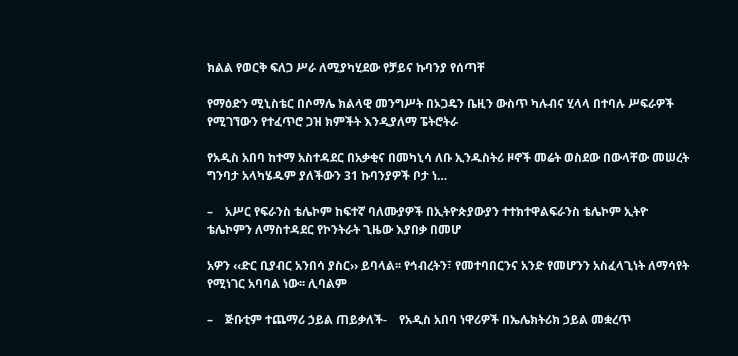ክልል የወርቅ ፍለጋ ሥራ ለሚያካሂደው የቻይና ኩባንያ የሰጣቸ

የማዕድን ሚኒስቴር በሶማሌ ክልላዊ መንግሥት በኦጋዴን ቤዚን ውስጥ ካሉብና ሂላላ በተባሉ ሥፍራዎች የሚገኘውን የተፈጥሮ ጋዝ ክምችት እንዲያለማ ፔትሮትራ

የአዲስ አበባ ከተማ አስተዳደር በአቃቂና በመካኒሳ ለቡ ኢንዱስትሪ ዞኖች መሬት ወስደው በውላቸው መሠረት ግንባታ አላካሄዱም ያለችውን 31 ኩባንያዎች ቦታ ነ…

–    አሥር የፍራንስ ቴሌኮም ከፍተኛ ባለሙያዎች በኢትዮጵያውያን ተተክተዋልፍራንስ ቴሌኮም ኢትዮ ቴሌኮምን ለማስተዳደር የኮንትራት ጊዜው እያበቃ በመሆ

አዎን ‹‹ድር ቢያብር አንበሳ ያስር›› ይባላል፡፡ የኅብረትን፣ የመተባበርንና አንድ የመሆንን አስፈላጊነት ለማሳየት የሚነገር አባባል ነው፡፡ ሊባልም

–    ጅቡቲም ተጨማሪ ኃይል ጠይቃለች-    የአዲስ አበባ ነዋሪዎች በኤሌክትሪክ ኃይል መቋረጥ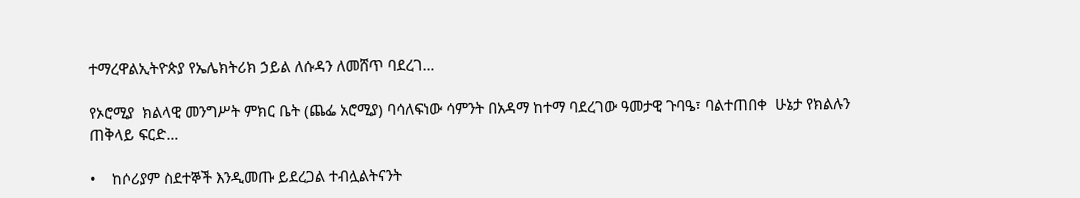ተማረዋልኢትዮጵያ የኤሌክትሪክ ኃይል ለሱዳን ለመሸጥ ባደረገ…

የኦሮሚያ  ክልላዊ መንግሥት ምክር ቤት (ጨፌ አሮሚያ) ባሳለፍነው ሳምንት በአዳማ ከተማ ባደረገው ዓመታዊ ጉባዔ፣ ባልተጠበቀ  ሁኔታ የክልሉን ጠቅላይ ፍርድ…

•    ከሶሪያም ስደተኞች እንዲመጡ ይደረጋል ተብሏልትናንት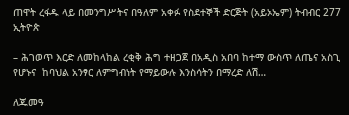ጠዋት ረፋዱ ላይ በመንግሥትና በዓለም አቀፉ የስደተኞች ድርጅት (አይኦኤም) ትብብር 277 ኢትዮጵ

– ሕገወጥ እርድ ለመከላከል ረቂቅ ሕግ ተዘጋጀ በአዲስ አበባ ከተማ ውስጥ ለጤና አስጊ የሆኑና  ከባህል አንፃር ለምግብነት የማይውሉ እንስሳትን በማረድ ለሽ…

ለጁመዓ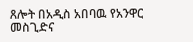ጸሎት በአዲስ አበባዉ የአንዋር መስጊድና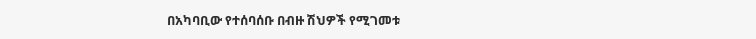በአካባቢው የተሰባሰቡ በብዙ ሽህዎች የሚገመቱ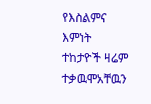የእስልምና እምነት ተከታዮች ዛሬም ተቃዉሞአቸዉን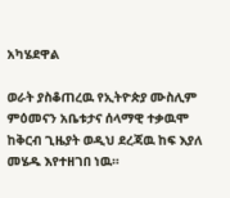አካሄደዋል

ወራት ያስቆጠረዉ የኢትዮጵያ ሙስሊም ምዕመናን አቤቱታና ሰላማዊ ተቃዉሞ ከቅርብ ጊዜያት ወዲህ ደረጃዉ ከፍ እያለ መሄዱ እየተዘገበ ነዉ።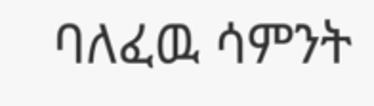ባለፈዉ ሳምንት